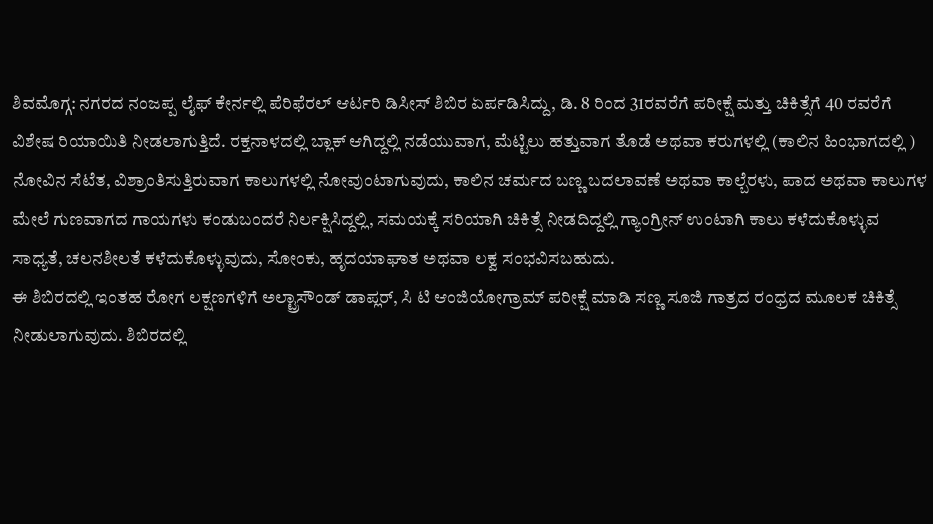ಶಿವಮೊಗ್ಗ: ನಗರದ ನಂಜಪ್ಪ ಲೈಫ್ ಕೇರ್ನಲ್ಲಿ ಪೆರಿಫೆರಲ್ ಆರ್ಟರಿ ಡಿಸೀಸ್ ಶಿಬಿರ ಏರ್ಪಡಿಸಿದ್ದು, ಡಿ. 8 ರಿಂದ 31ರವರೆಗೆ ಪರೀಕ್ಷೆ ಮತ್ತು ಚಿಕಿತ್ಸೆಗೆ 40 ರವರೆಗೆ ವಿಶೇಷ ರಿಯಾಯಿತಿ ನೀಡಲಾಗುತ್ತಿದೆ. ರಕ್ತನಾಳದಲ್ಲಿ ಬ್ಲಾಕ್ ಆಗಿದ್ದಲ್ಲಿ ನಡೆಯುವಾಗ, ಮೆಟ್ಟಿಲು ಹತ್ತುವಾಗ ತೊಡೆ ಅಥವಾ ಕರುಗಳಲ್ಲಿ (ಕಾಲಿನ ಹಿಂಭಾಗದಲ್ಲಿ ) ನೋವಿನ ಸೆಟೆತ, ವಿಶ್ರಾಂತಿಸುತ್ತಿರುವಾಗ ಕಾಲುಗಳಲ್ಲಿ ನೋವುಂಟಾಗುವುದು, ಕಾಲಿನ ಚರ್ಮದ ಬಣ್ಣ ಬದಲಾವಣೆ ಅಥವಾ ಕಾಲ್ಬೆರಳು, ಪಾದ ಅಥವಾ ಕಾಲುಗಳ ಮೇಲೆ ಗುಣವಾಗದ ಗಾಯಗಳು ಕಂಡುಬಂದರೆ ನಿರ್ಲಕ್ಷಿಸಿದ್ದಲ್ಲಿ, ಸಮಯಕ್ಕೆ ಸರಿಯಾಗಿ ಚಿಕಿತ್ಸೆ ನೀಡದಿದ್ದಲ್ಲಿ ಗ್ಯಾಂಗ್ರೀನ್ ಉಂಟಾಗಿ ಕಾಲು ಕಳೆದುಕೊಳ್ಳುವ ಸಾಧ್ಯತೆ, ಚಲನಶೀಲತೆ ಕಳೆದುಕೊಳ್ಳುವುದು, ಸೋಂಕು, ಹೃದಯಾಘಾತ ಅಥವಾ ಲಕ್ವ ಸಂಭವಿಸಬಹುದು.
ಈ ಶಿಬಿರದಲ್ಲಿ ಇಂತಹ ರೋಗ ಲಕ್ಷಣಗಳಿಗೆ ಅಲ್ಟ್ರಾಸೌಂಡ್ ಡಾಪ್ಲರ್, ಸಿ ಟಿ ಆಂಜಿಯೋಗ್ರಾಮ್ ಪರೀಕ್ಷೆ ಮಾಡಿ ಸಣ್ಣ ಸೂಜಿ ಗಾತ್ರದ ರಂಧ್ರದ ಮೂಲಕ ಚಿಕಿತ್ಸೆ ನೀಡುಲಾಗುವುದು. ಶಿಬಿರದಲ್ಲಿ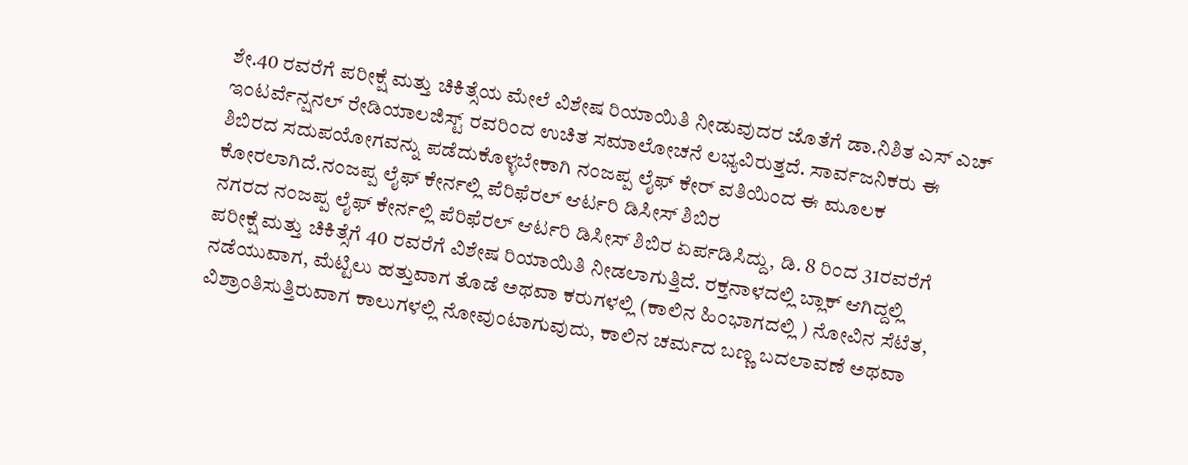ಶೇ.40 ರವರೆಗೆ ಪರೀಕ್ಷೆ ಮತ್ತು ಚಿಕಿತ್ಸೆಯ ಮೇಲೆ ವಿಶೇಷ ರಿಯಾಯಿತಿ ನೀಡುವುದರ ಜೊತೆಗೆ ಡಾ.ನಿಶಿತ ಎಸ್ ಎಚ್ ಇಂಟರ್ವೆನ್ಷನಲ್ ರೇಡಿಯಾಲಜಿಸ್ಟ್ ರವರಿಂದ ಉಚಿತ ಸಮಾಲೋಚನೆ ಲಭ್ಯವಿರುತ್ತದೆ. ಸಾರ್ವಜನಿಕರು ಈ ಶಿಬಿರದ ಸದುಪಯೋಗವನ್ನು ಪಡೆದುಕೊಳ್ಳಬೇಕಾಗಿ ನಂಜಪ್ಪ ಲೈಫ್ ಕೇರ್ ವತಿಯಿಂದ ಈ ಮೂಲಕ ಕೋರಲಾಗಿದೆ.ನಂಜಪ್ಪ ಲೈಫ್ ಕೇರ್ನಲ್ಲಿ ಪೆರಿಫೆರಲ್ ಆರ್ಟರಿ ಡಿಸೀಸ್ ಶಿಬಿರ
ನಗರದ ನಂಜಪ್ಪ ಲೈಫ್ ಕೇರ್ನಲ್ಲಿ ಪೆರಿಫೆರಲ್ ಆರ್ಟರಿ ಡಿಸೀಸ್ ಶಿಬಿರ ಏರ್ಪಡಿಸಿದ್ದು, ಡಿ. 8 ರಿಂದ 31ರವರೆಗೆ ಪರೀಕ್ಷೆ ಮತ್ತು ಚಿಕಿತ್ಸೆಗೆ 40 ರವರೆಗೆ ವಿಶೇಷ ರಿಯಾಯಿತಿ ನೀಡಲಾಗುತ್ತಿದೆ. ರಕ್ತನಾಳದಲ್ಲಿ ಬ್ಲಾಕ್ ಆಗಿದ್ದಲ್ಲಿ ನಡೆಯುವಾಗ, ಮೆಟ್ಟಿಲು ಹತ್ತುವಾಗ ತೊಡೆ ಅಥವಾ ಕರುಗಳಲ್ಲಿ (ಕಾಲಿನ ಹಿಂಭಾಗದಲ್ಲಿ ) ನೋವಿನ ಸೆಟೆತ, ವಿಶ್ರಾಂತಿಸುತ್ತಿರುವಾಗ ಕಾಲುಗಳಲ್ಲಿ ನೋವುಂಟಾಗುವುದು, ಕಾಲಿನ ಚರ್ಮದ ಬಣ್ಣ ಬದಲಾವಣೆ ಅಥವಾ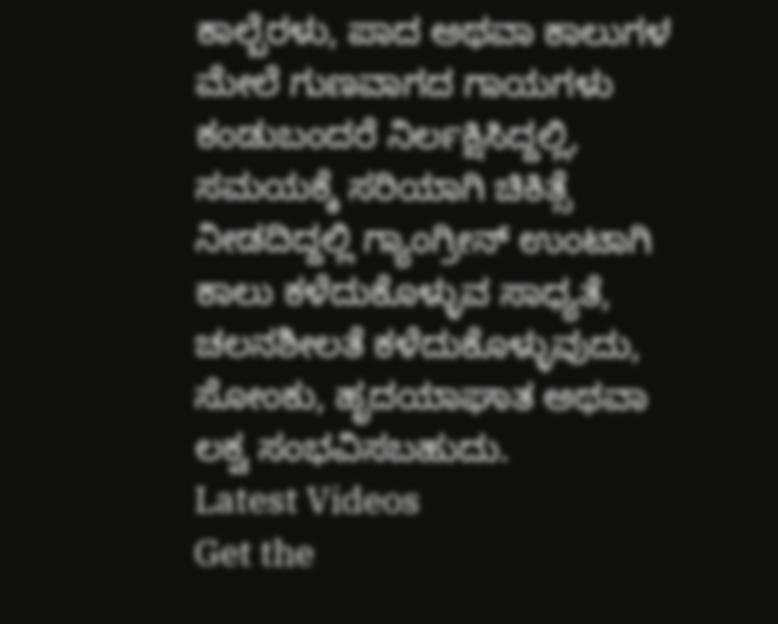ಕಾಲ್ಬೆರಳು, ಪಾದ ಅಥವಾ ಕಾಲುಗಳ ಮೇಲೆ ಗುಣವಾಗದ ಗಾಯಗಳು ಕಂಡುಬಂದರೆ ನಿರ್ಲಕ್ಷಿಸಿದ್ದಲ್ಲಿ, ಸಮಯಕ್ಕೆ ಸರಿಯಾಗಿ ಚಿಕಿತ್ಸೆ ನೀಡದಿದ್ದಲ್ಲಿ ಗ್ಯಾಂಗ್ರೀನ್ ಉಂಟಾಗಿ ಕಾಲು ಕಳೆದುಕೊಳ್ಳುವ ಸಾಧ್ಯತೆ, ಚಲನಶೀಲತೆ ಕಳೆದುಕೊಳ್ಳುವುದು, ಸೋಂಕು, ಹೃದಯಾಘಾತ ಅಥವಾ ಲಕ್ವ ಸಂಭವಿಸಬಹುದು.
Latest Videos
Get the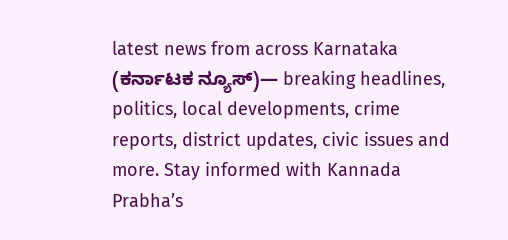latest news from across Karnataka (ಕರ್ನಾಟಕ ನ್ಯೂಸ್)— breaking headlines, politics, local developments, crime reports, district updates, civic issues and more. Stay informed with Kannada Prabha’s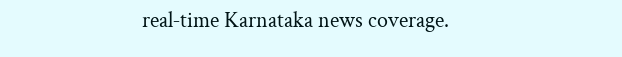real‑time Karnataka news coverage.